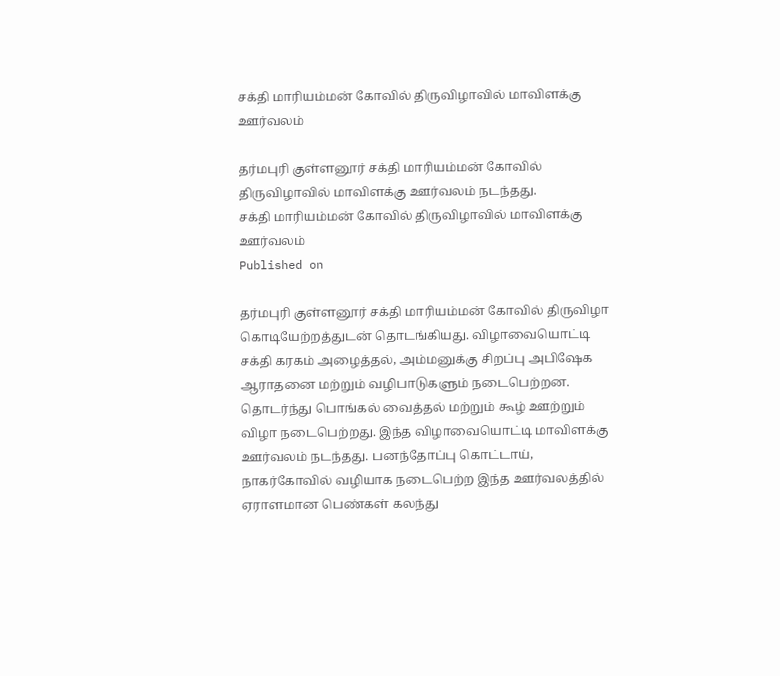சக்தி மாரியம்மன் கோவில் திருவிழாவில் மாவிளக்கு ஊர்வலம்

தர்மபுரி குள்ளனூர் சக்தி மாரியம்மன் கோவில் திருவிழாவில் மாவிளக்கு ஊர்வலம் நடந்தது.
சக்தி மாரியம்மன் கோவில் திருவிழாவில் மாவிளக்கு ஊர்வலம்
Published on

தர்மபுரி குள்ளனூர் சக்தி மாரியம்மன் கோவில் திருவிழா கொடியேற்றத்துடன் தொடங்கியது. விழாவையொட்டி சக்தி கரகம் அழைத்தல், அம்மனுக்கு சிறப்பு அபிஷேக ஆராதனை மற்றும் வழிபாடுகளும் நடைபெற்றன. தொடர்ந்து பொங்கல் வைத்தல் மற்றும் கூழ் ஊற்றும் விழா நடைபெற்றது. இந்த விழாவையொட்டி மாவிளக்கு ஊர்வலம் நடந்தது. பனந்தோப்பு கொட்டாய், நாகர்கோவில் வழியாக நடைபெற்ற இந்த ஊர்வலத்தில் ஏராளமான பெண்கள் கலந்து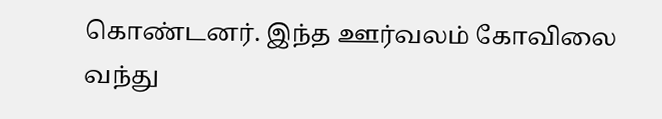கொண்டனர். இந்த ஊர்வலம் கோவிலை வந்து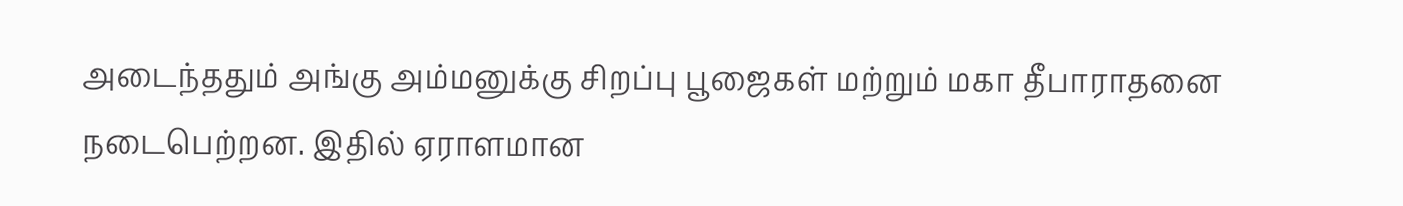அடைந்ததும் அங்கு அம்மனுக்கு சிறப்பு பூஜைகள் மற்றும் மகா தீபாராதனை நடைபெற்றன. இதில் ஏராளமான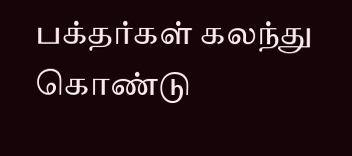பக்தர்கள் கலந்து கொண்டு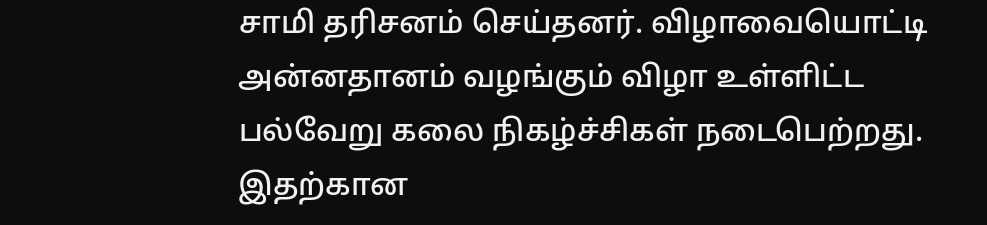சாமி தரிசனம் செய்தனர். விழாவையொட்டி அன்னதானம் வழங்கும் விழா உள்ளிட்ட பல்வேறு கலை நிகழ்ச்சிகள் நடைபெற்றது. இதற்கான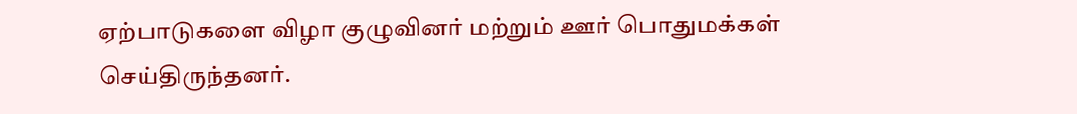ஏற்பாடுகளை விழா குழுவினர் மற்றும் ஊர் பொதுமக்கள் செய்திருந்தனர்.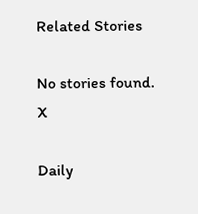Related Stories

No stories found.
X

Daily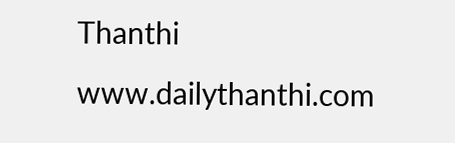Thanthi
www.dailythanthi.com